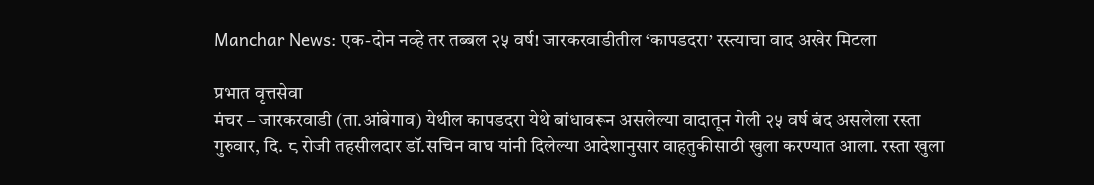Manchar News: एक-दोन नव्हे तर तब्बल २५ वर्ष! जारकरवाडीतील ‘कापडदरा’ रस्त्याचा वाद अखेर मिटला

प्रभात वृत्तसेवा
मंचर – जारकरवाडी (ता.आंबेगाव) येथील कापडदरा येथे बांधावरून असलेल्या वादातून गेली २५ वर्ष बंद असलेला रस्ता गुरुवार, दि. ८ रोजी तहसीलदार डॉ.सचिन वाघ यांनी दिलेल्या आदेशानुसार वाहतुकीसाठी खुला करण्यात आला. रस्ता खुला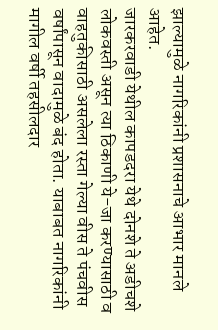झाल्यामुळे नागरिकांनी प्रशासनाचे आभार मानले आहेत.
जारकरवाडी येथील कापडदरा येथे दोनशे ते अडीचशे लोकवस्ती असून त्या ठिकाणी ये-जा करण्यासाठी व वाहतुकीसाठी असलेला रस्ता गेल्या वीस ते पंचवीस वर्षांपासून वादामुळे बंद होता. याबाबत नागरिकांनी मागील वर्षी तहसीलदार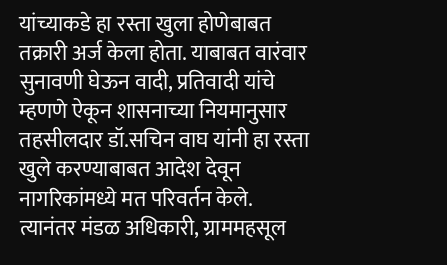यांच्याकडे हा रस्ता खुला होणेबाबत तक्रारी अर्ज केला होता. याबाबत वारंवार सुनावणी घेऊन वादी, प्रतिवादी यांचे म्हणणे ऐकून शासनाच्या नियमानुसार तहसीलदार डॉ.सचिन वाघ यांनी हा रस्ता खुले करण्याबाबत आदेश देवून नागरिकांमध्ये मत परिवर्तन केले.
त्यानंतर मंडळ अधिकारी, ग्राममहसूल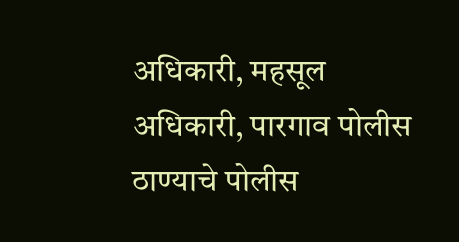अधिकारी, महसूल अधिकारी, पारगाव पोलीस ठाण्याचे पोलीस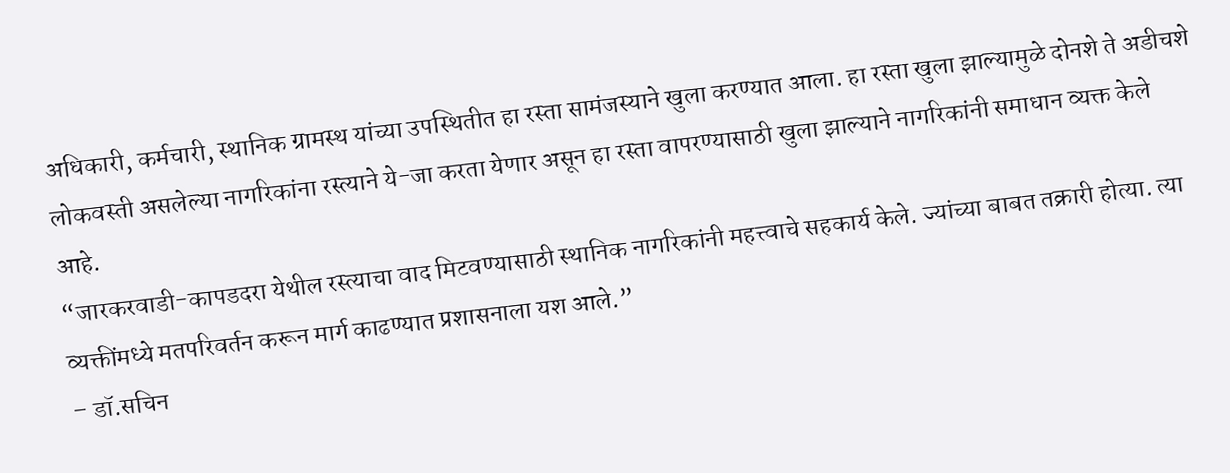अधिकारी, कर्मचारी, स्थानिक ग्रामस्थ यांच्या उपस्थितीत हा रस्ता सामंजस्याने खुला करण्यात आला. हा रस्ता खुला झाल्यामुळे दोनशे ते अडीचशे लोकवस्ती असलेल्या नागरिकांना रस्त्याने ये-जा करता येणार असून हा रस्ता वापरण्यासाठी खुला झाल्याने नागरिकांनी समाधान व्यक्त केले आहे.
“जारकरवाडी-कापडदरा येथील रस्त्याचा वाद मिटवण्यासाठी स्थानिक नागरिकांनी महत्त्वाचे सहकार्य केले. ज्यांच्या बाबत तक्रारी होत्या. त्या व्यक्तींमध्ये मतपरिवर्तन करून मार्ग काढण्यात प्रशासनाला यश आले.”
– डॉ.सचिन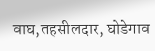वाघ,तहसीलदार, घोडेगाव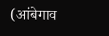(आंबेगाव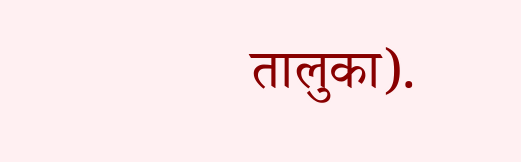तालुका).